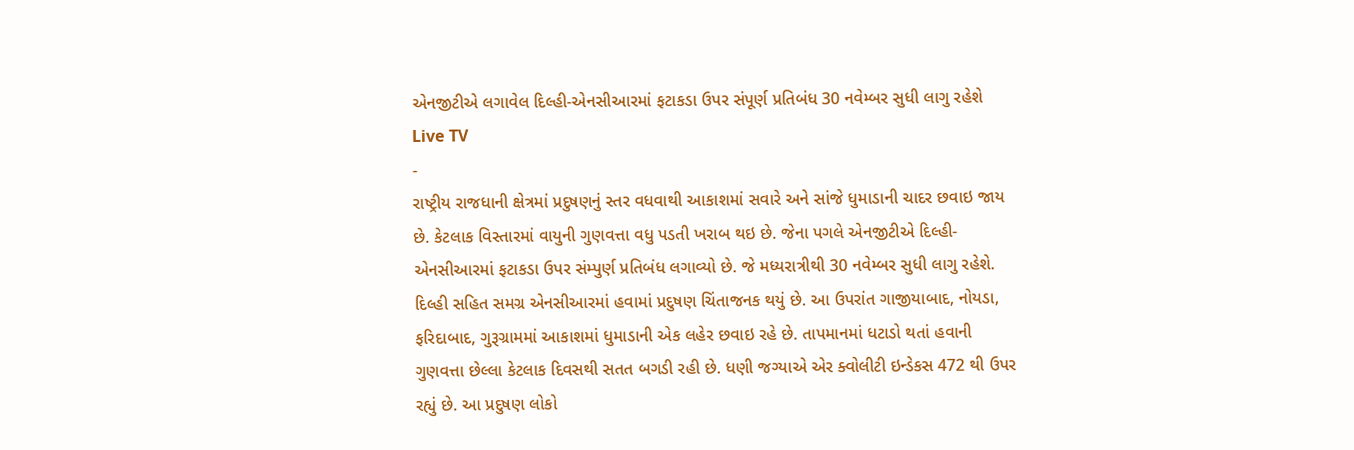એનજીટીએ લગાવેલ દિલ્હી-એનસીઆરમાં ફટાકડા ઉપર સંપૂર્ણ પ્રતિબંધ 30 નવેમ્બર સુધી લાગુ રહેશે
Live TV
-
રાષ્ટ્રીય રાજધાની ક્ષેત્રમાં પ્રદુષણનું સ્તર વધવાથી આકાશમાં સવારે અને સાંજે ધુમાડાની ચાદર છવાઇ જાય છે. કેટલાક વિસ્તારમાં વાયુની ગુણવત્તા વધુ પડતી ખરાબ થઇ છે. જેના પગલે એનજીટીએ દિલ્હી-એનસીઆરમાં ફટાકડા ઉપર સંમ્પુર્ણ પ્રતિબંધ લગાવ્યો છે. જે મધ્યરાત્રીથી 30 નવેમ્બર સુધી લાગુ રહેશે. દિલ્હી સહિત સમગ્ર એનસીઆરમાં હવામાં પ્રદુષણ ચિંતાજનક થયું છે. આ ઉપરાંત ગાજીયાબાદ, નોયડા, ફરિદાબાદ, ગુરૂગ્રામમાં આકાશમાં ધુમાડાની એક લહેર છવાઇ રહે છે. તાપમાનમાં ધટાડો થતાં હવાની ગુણવત્તા છેલ્લા કેટલાક દિવસથી સતત બગડી રહી છે. ધણી જગ્યાએ એર ક્વોલીટી ઇન્ડેકસ 472 થી ઉપર રહ્યું છે. આ પ્રદુષણ લોકો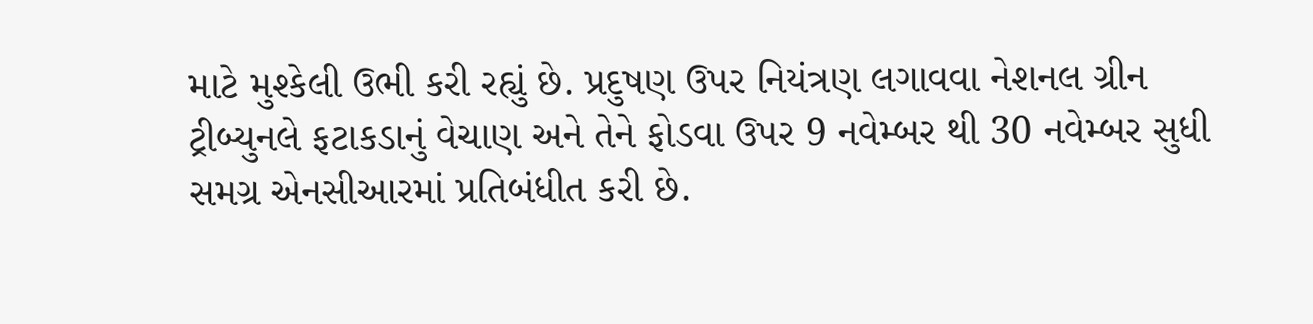માટે મુશ્કેલી ઉભી કરી રહ્યું છે. પ્રદુષણ ઉપર નિયંત્રણ લગાવવા નેશનલ ગ્રીન ટ્રીબ્યુનલે ફટાકડાનું વેચાણ અને તેને ફોડવા ઉપર 9 નવેમ્બર થી 30 નવેમ્બર સુધી સમગ્ર એનસીઆરમાં પ્રતિબંધીત કરી છે.